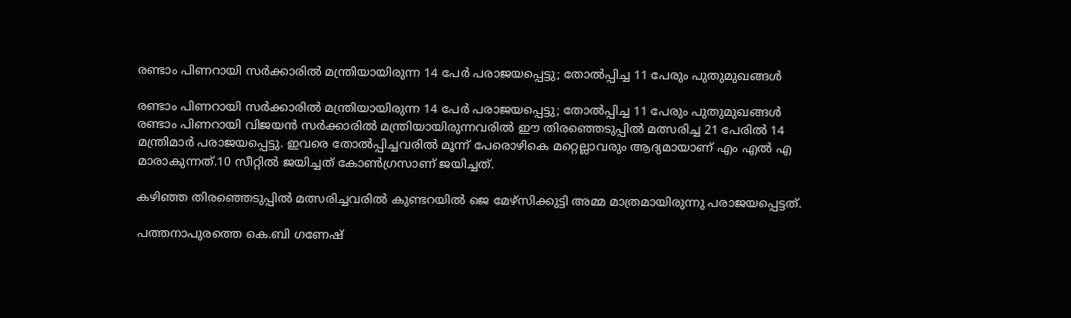രണ്ടാം പിണറായി സര്‍ക്കാരില്‍ മന്ത്രിയായിരുന്ന 14 പേര്‍ പരാജയപ്പെട്ടു; തോല്‍പ്പിച്ച 11 പേരും പുതുമുഖങ്ങള്‍

രണ്ടാം പിണറായി സര്‍ക്കാരില്‍ മന്ത്രിയായിരുന്ന 14 പേര്‍ പരാജയപ്പെട്ടു; തോല്‍പ്പിച്ച 11 പേരും പുതുമുഖങ്ങള്‍
രണ്ടാം പിണറായി വിജയന്‍ സര്‍ക്കാരില്‍ മന്ത്രിയായിരുന്നവരില്‍ ഈ തിരഞ്ഞെടുപ്പില്‍ മത്സരിച്ച 21 പേരില്‍ 14 മന്ത്രിമാര്‍ പരാജയപ്പെട്ടു. ഇവരെ തോല്‍പ്പിച്ചവരില്‍ മൂന്ന് പേരൊഴികെ മറ്റെല്ലാവരും ആദ്യമായാണ് എം എല്‍ എ മാരാകുന്നത്.10 സീറ്റില്‍ ജയിച്ചത് കോണ്‍ഗ്രസാണ് ജയിച്ചത്.

കഴിഞ്ഞ തിരഞ്ഞെടുപ്പില്‍ മത്സരിച്ചവരില്‍ കുണ്ടറയില്‍ ജെ മേഴ്‌സിക്കുട്ടി അമ്മ മാത്രമായിരുന്നു പരാജയപ്പെട്ടത്.

പത്തനാപുരത്തെ കെ.ബി ഗണേഷ്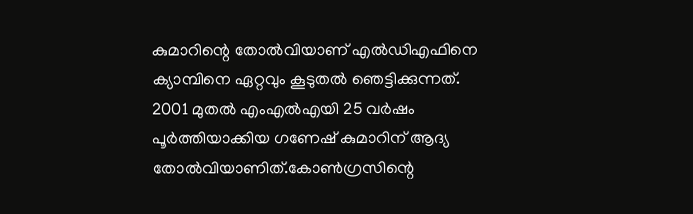കുമാറിന്റെ തോല്‍വിയാണ് എല്‍ഡിഎഫിനെ ക്യാമ്പിനെ ഏറ്റവും കൂടുതല്‍ ഞെട്ടിക്കുന്നത്. 2001 മുതല്‍ എംഎല്‍എയി 25 വര്‍ഷം പൂര്‍ത്തിയാക്കിയ ഗണേഷ് കുമാറിന് ആദ്യ തോല്‍വിയാണിത്.കോണ്‍ഗ്രസിന്റെ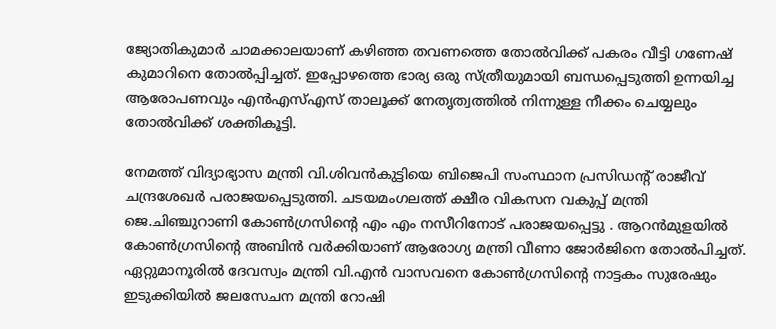ജ്യോതികുമാര്‍ ചാമക്കാലയാണ് കഴിഞ്ഞ തവണത്തെ തോല്‍വിക്ക് പകരം വീട്ടി ഗണേഷ് കുമാറിനെ തോല്‍പ്പിച്ചത്. ഇപ്പോഴത്തെ ഭാര്യ ഒരു സ്ത്രീയുമായി ബന്ധപ്പെടുത്തി ഉന്നയിച്ച ആരോപണവും എന്‍എസ്എസ് താലൂക്ക് നേതൃത്വത്തില്‍ നിന്നുള്ള നീക്കം ചെയ്യലും തോല്‍വിക്ക് ശക്തികൂട്ടി.

നേമത്ത് വിദ്യാഭ്യാസ മന്ത്രി വി.ശിവന്‍കുട്ടിയെ ബിജെപി സംസ്ഥാന പ്രസിഡന്റ് രാജീവ് ചന്ദ്രശേഖര്‍ പരാജയപ്പെടുത്തി. ചടയമംഗലത്ത് ക്ഷീര വികസന വകുപ്പ് മന്ത്രി ജെ.ചിഞ്ചുറാണി കോണ്‍ഗ്രസിന്റെ എം എം നസീറിനോട് പരാജയപ്പെട്ടു . ആറന്‍മുളയില്‍ കോണ്‍ഗ്രസിന്റെ അബിന്‍ വര്‍ക്കിയാണ് ആരോഗ്യ മന്ത്രി വീണാ ജോര്‍ജിനെ തോല്‍പിച്ചത്. ഏറ്റുമാനൂരില്‍ ദേവസ്വം മന്ത്രി വി.എന്‍ വാസവനെ കോണ്‍ഗ്രസിന്റെ നാട്ടകം സുരേഷും ഇടുക്കിയില്‍ ജലസേചന മന്ത്രി റോഷി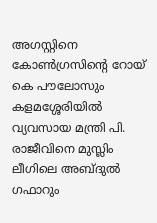അഗസ്റ്റിനെ കോണ്‍ഗ്രസിന്റെ റോയ് കെ പൗലോസും കളമശ്ശേരിയില്‍ വ്യവസായ മന്ത്രി പി. രാജീവിനെ മുസ്ലിം ലീഗിലെ അബ്ദുല്‍ ഗഫാറും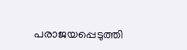പരാജയപ്പെടുത്തി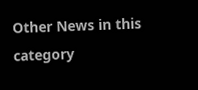Other News in this category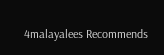4malayalees Recommends